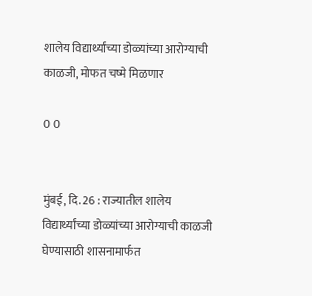शालेय विद्यार्थ्यांच्या डोळ्यांच्या आरोग्याची काळजी, मोफत चष्मे मिळणार

0 0


मुंबई, दि. 26 : राज्यातील शालेय विद्यार्थ्यांच्या डोळ्यांच्या आरोग्याची काळजी घेण्यासाठी शासनामार्फत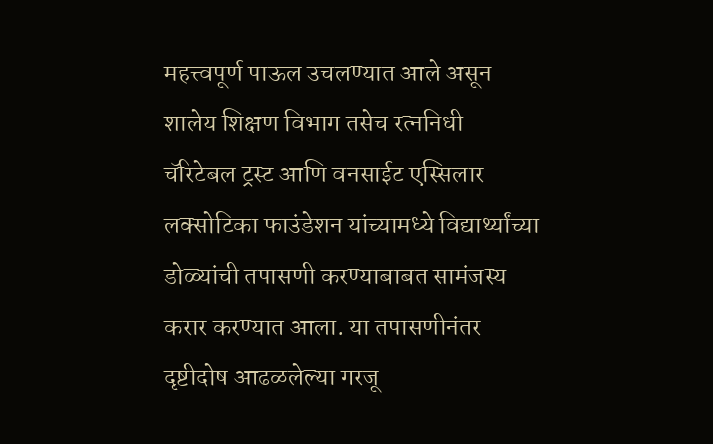महत्त्वपूर्ण पाऊल उचलण्यात आले असून शालेय शिक्षण विभाग तसेच रत्ननिधी चॅरिटेबल ट्रस्ट आणि वनसाईट एस्सिलार लक्सोटिका फाउंडेशन यांच्यामध्ये विद्यार्थ्यांच्या डोळ्यांची तपासणी करण्याबाबत सामंजस्य करार करण्यात आला. या तपासणीनंतर दृष्टीदोष आढळलेल्या गरजू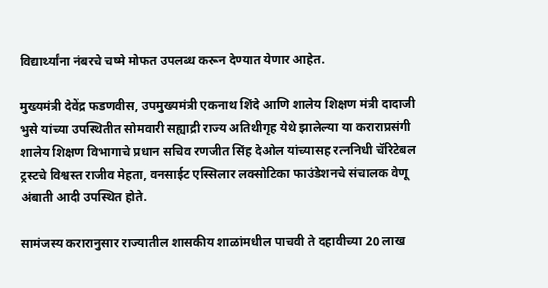विद्यार्थ्यांना नंबरचे चष्मे मोफत उपलब्ध करून देण्यात येणार आहेत.

मुख्यमंत्री देवेंद्र फडणवीस, उपमुख्यमंत्री एकनाथ शिंदे आणि शालेय शिक्षण मंत्री दादाजी भुसे यांच्या उपस्थितीत सोमवारी सह्याद्री राज्य अतिथीगृह येथे झालेल्या या कराराप्रसंगी शालेय शिक्षण विभागाचे प्रधान सचिव रणजीत सिंह देओल यांच्यासह रत्ननिधी चॅरिटेबल ट्रस्टचे विश्वस्त राजीव मेहता, वनसाईट एस्सिलार लक्सोटिका फाउंडेशनचे संचालक वेणू अंबाती आदी उपस्थित होते.

सामंजस्य करारानुसार राज्यातील शासकीय शाळांमधील पाचवी ते दहावीच्या 20 लाख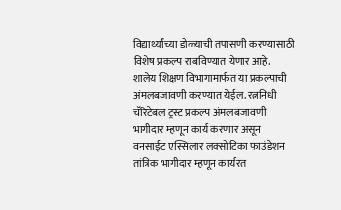विद्यार्थ्यांच्या डोळ्याची तपासणी करण्यासाठी विशेष प्रकल्प राबविण्यात येणार आहे. शालेय शिक्षण विभागामार्फत या प्रकल्पाची अंमलबजावणी करण्यात येईल. रत्ननिधी चॅरिटेबल ट्रस्ट प्रकल्प अंमलबजावणी भागीदार म्हणून कार्य करणार असून वनसाईट एस्सिलार लक्सोटिका फाउंडेशन तांत्रिक भागीदार म्हणून कार्यरत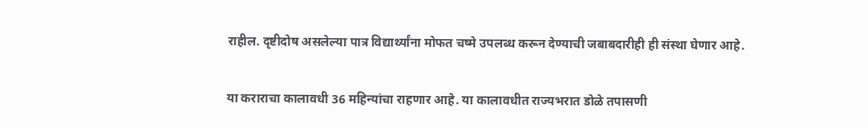राहील. दृष्टीदोष असलेल्या पात्र विद्यार्थ्यांना मोफत चष्मे उपलब्ध करून देण्याची जबाबदारीही ही संस्था घेणार आहे.

या कराराचा कालावधी 36 महिन्यांचा राहणार आहे. या कालावधीत राज्यभरात डोळे तपासणी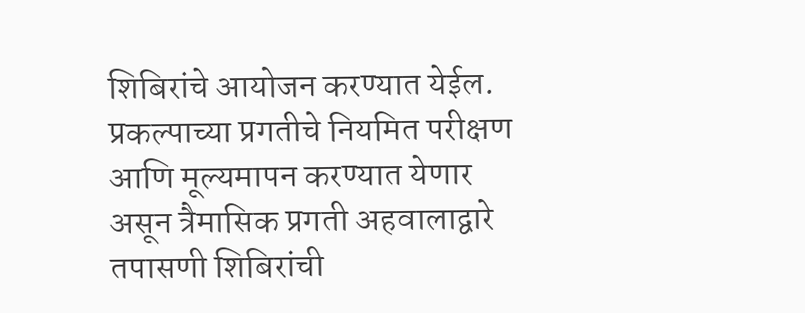शिबिरांचे आयोजन करण्यात येईल. प्रकल्पाच्या प्रगतीचे नियमित परीक्षण आणि मूल्यमापन करण्यात येणार असून त्रैमासिक प्रगती अहवालाद्वारे तपासणी शिबिरांची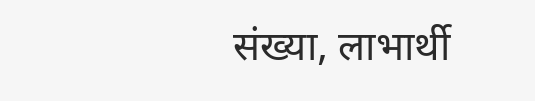संख्या, लाभार्थी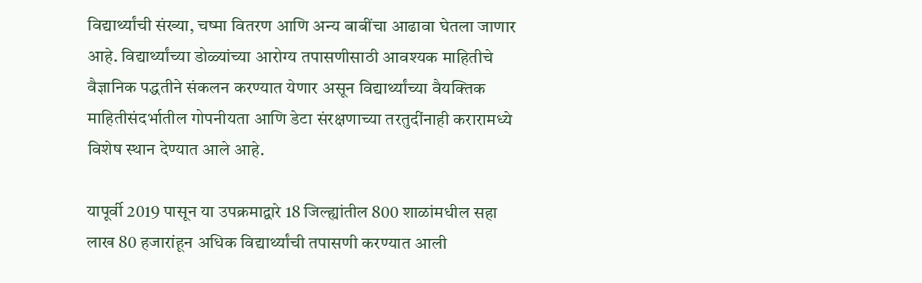विद्यार्थ्यांची संख्या, चष्मा वितरण आणि अन्य बाबींचा आढावा घेतला जाणार आहे. विद्यार्थ्यांच्या डोळ्यांच्या आरोग्य तपासणीसाठी आवश्यक माहितीचे वैज्ञानिक पद्धतीने संकलन करण्यात येणार असून विद्यार्थ्यांच्या वैयक्तिक माहितीसंदर्भातील गोपनीयता आणि डेटा संरक्षणाच्या तरतुदींनाही करारामध्ये विशेष स्थान देण्यात आले आहे.

यापूर्वी 2019 पासून या उपक्रमाद्वारे 18 जिल्ह्यांतील 800 शाळांमधील सहा लाख 80 हजारांहून अधिक विद्यार्थ्यांची तपासणी करण्यात आली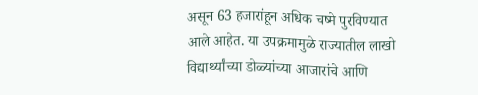असून 63 हजारांहून अधिक चष्मे पुरविण्यात आले आहेत. या उपक्रमामुळे राज्यातील लाखो विद्यार्थ्यांच्या डोळ्यांच्या आजारांचे आणि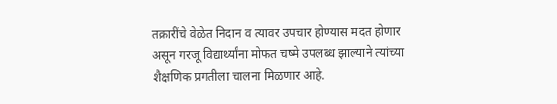तक्रारींचे वेळेत निदान व त्यावर उपचार होण्यास मदत होणार असून गरजू विद्यार्थ्यांना मोफत चष्मे उपलब्ध झाल्याने त्यांच्या शैक्षणिक प्रगतीला चालना मिळणार आहे.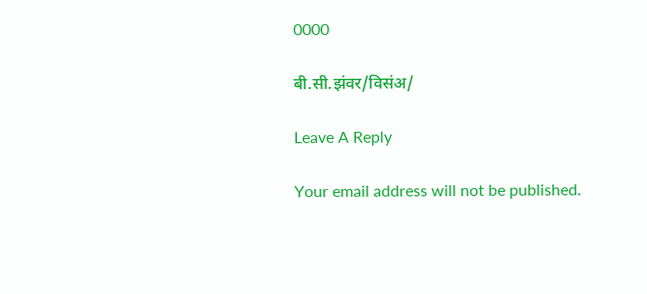0000

बी.सी.झंवर/विसंअ/

Leave A Reply

Your email address will not be published.